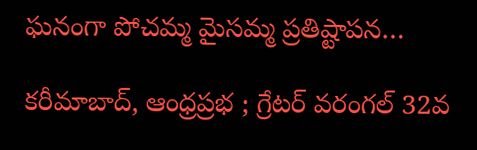ఘనంగా పోచమ్మ మైసమ్మ ప్రతిష్టాపన…

కరీమాబాద్, ఆంధ్రప్రభ ; గ్రేటర్ వరంగల్ 32వ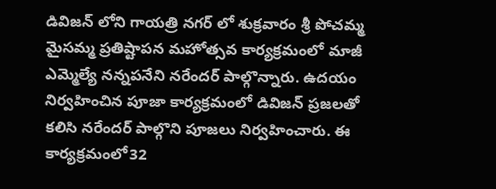డివిజన్ లోని గాయత్రి నగర్ లో శుక్రవారం శ్రీ పోచమ్మ మైసమ్మ ప్రతిష్టాపన మహోత్సవ కార్యక్రమంలో మాజీ ఎమ్మెల్యే నన్నపనేని నరేందర్ పాల్గొన్నారు. ఉదయం నిర్వహించిన పూజా కార్యక్రమంలో డివిజన్ ప్రజలతో కలిసి నరేందర్ పాల్గొని పూజలు నిర్వహించారు. ఈ కార్యక్రమంలో32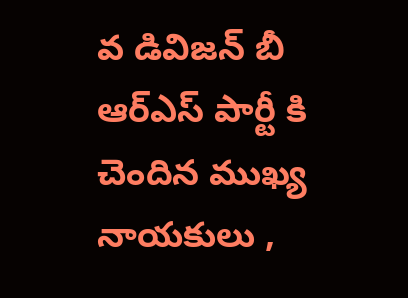వ డివిజన్ బీ ఆర్ఎస్ పార్టీ కి చెందిన ముఖ్య నాయకులు ,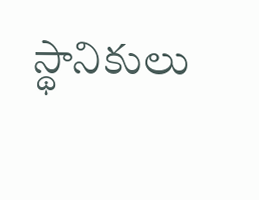స్థానికులు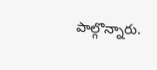పాల్గొన్నారు.